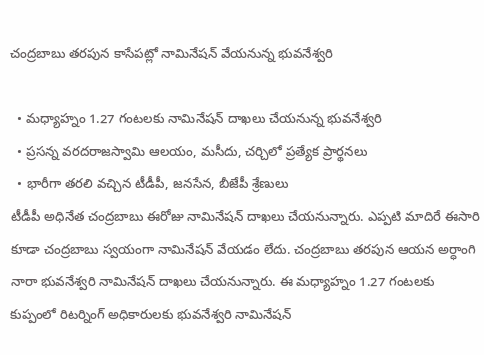చంద్రబాబు తరపున కాసేపట్లో నామినేషన్ వేయనున్న భువనేశ్వరి

  • మధ్యాహ్నం 1.27 గంటలకు నామినేషన్ దాఖలు చేయనున్న భువనేశ్వరి
  • ప్రసన్న వరదరాజస్వామి ఆలయం, మసీదు, చర్చిలో ప్రత్యేక ప్రార్థనలు
  • భారీగా తరలి వచ్చిన టీడీపీ, జనసేన, బీజేపీ శ్రేణులు
టీడీపీ అధినేత చంద్రబాబు ఈరోజు నామినేషన్ దాఖలు చేయనున్నారు. ఎప్పటి మాదిరే ఈసారి కూడా చంద్రబాబు స్వయంగా నామినేషన్ వేయడం లేదు. చంద్రబాబు తరపున ఆయన అర్ధాంగి నారా భువనేశ్వరి నామినేషన్ దాఖలు చేయనున్నారు. ఈ మధ్యాహ్నం 1.27 గంటలకు కుప్పంలో రిటర్నింగ్ అధికారులకు భువనేశ్వరి నామినేషన్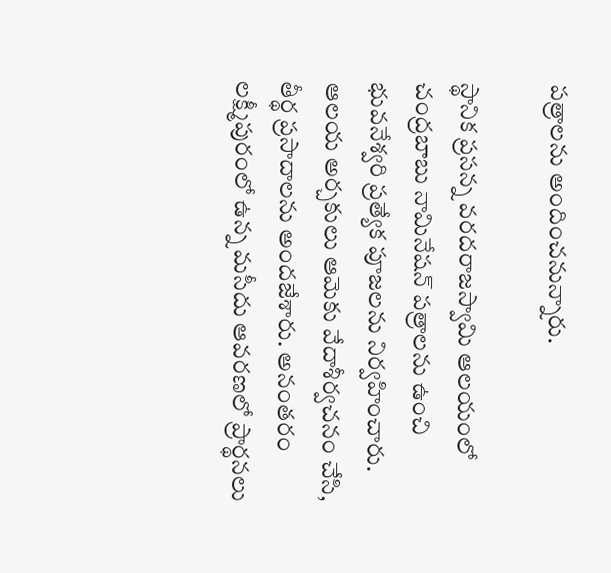పత్రాలను అందించనున్నారు.

స్థానిక ప్రసన్న వరదరాజస్వామి ఆలయంలో చంద్రబాబు నామినేషన్ పత్రాలను ఉంచి భువనేశ్వరి ప్రత్యేక పూజలను నిర్వహించారు. ఆలయ అర్చకులు ఆమెకు వేదాశీర్వచనం చేసి, తీర్థ ప్రసాదాలను అందజేశారు. అనంతరం లక్ష్మీపురంలో ఉన్న మసీదు ఆవరణలో ప్రార్థనలు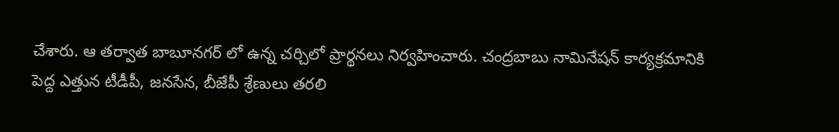చేశారు. ఆ తర్వాత బాబూనగర్ లో ఉన్న చర్చిలో ప్రార్థనలు నిర్వహించారు. చంద్రబాబు నామినేషన్ కార్యక్రమానికి పెద్ద ఎత్తున టీడీపీ, జనసేన, బీజేపీ శ్రేణులు తరలి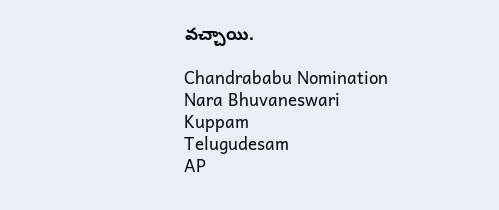వచ్చాయి.

Chandrababu Nomination
Nara Bhuvaneswari
Kuppam
Telugudesam
AP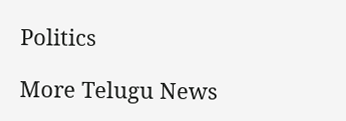Politics

More Telugu News